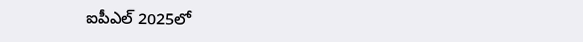ఐపీఎల్ 2025లో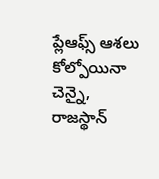ప్లేఆఫ్స్ ఆశలు కోల్పోయినా చెన్నై, రాజస్థాన్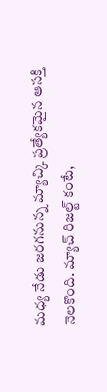మధ్య నేడు జరగనున్న మ్యాచ్కి ప్రత్యేకమైన ఆసక్తి నెలకొంది. మ్యాచ్ రిజల్ట్ కంటే,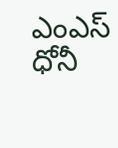ఎంఎస్ ధోనీ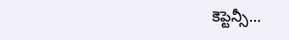కెప్టెన్సీ…